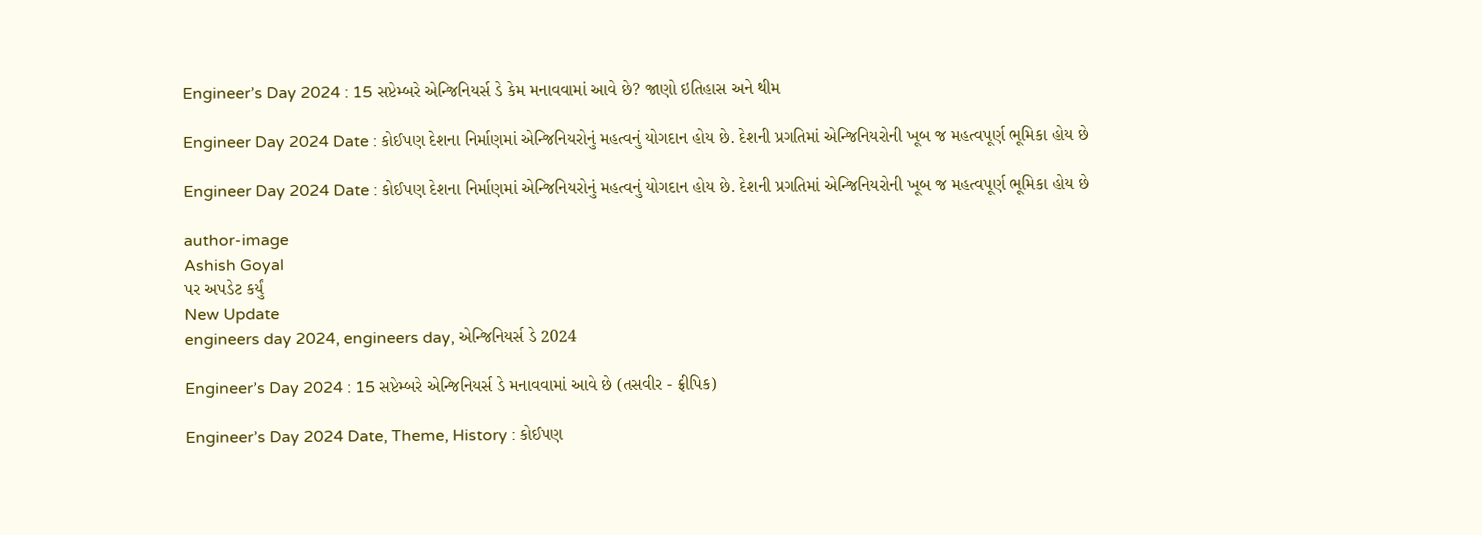Engineer’s Day 2024 : 15 સપ્ટેમ્બરે એન્જિનિયર્સ ડે કેમ મનાવવામાં આવે છે? જાણો ઇતિહાસ અને થીમ

Engineer Day 2024 Date : કોઈપણ દેશના નિર્માણમાં એન્જિનિયરોનું મહત્વનું યોગદાન હોય છે. દેશની પ્રગતિમાં એન્જિનિયરોની ખૂબ જ મહત્વપૂર્ણ ભૂમિકા હોય છે

Engineer Day 2024 Date : કોઈપણ દેશના નિર્માણમાં એન્જિનિયરોનું મહત્વનું યોગદાન હોય છે. દેશની પ્રગતિમાં એન્જિનિયરોની ખૂબ જ મહત્વપૂર્ણ ભૂમિકા હોય છે

author-image
Ashish Goyal
પર અપડેટ કર્યું
New Update
engineers day 2024, engineers day, એન્જિનિયર્સ ડે 2024

Engineer’s Day 2024 : 15 સપ્ટેમ્બરે એન્જિનિયર્સ ડે મનાવવામાં આવે છે (તસવીર - ફ્રીપિક)

Engineer’s Day 2024 Date, Theme, History : કોઈપણ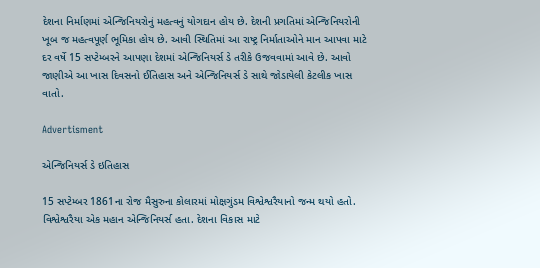દેશના નિર્માણમાં એન્જિનિયરોનું મહત્વનું યોગદાન હોય છે. દેશની પ્રગતિમાં એન્જિનિયરોની ખૂબ જ મહત્વપૂર્ણ ભૂમિકા હોય છે. આવી સ્થિતિમાં આ રાષ્ટ્ર નિર્માતાઓને માન આપવા માટે દર વર્ષે 15 સપ્ટેમ્બરને આપણા દેશમાં એન્જિનિયર્સ ડે તરીકે ઉજવવામાં આવે છે. આવો જાણીએ આ ખાસ દિવસનો ઈતિહાસ અને એન્જિનિયર્સ ડે સાથે જોડાયેલી કેટલીક ખાસ વાતો.

Advertisment

એન્જિનિયર્સ ડે ઇતિહાસ

15 સપ્ટેમ્બર 1861ના રોજ મૈસુરુના કોલારમાં મોક્ષગુંડમ વિશ્વેશ્વરૈયાનો જન્મ થયો હતો. વિશ્વેશ્વરૈયા એક મહાન એન્જિનિયર્સ હતા. દેશના વિકાસ માટે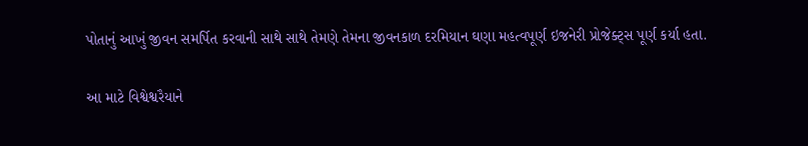પોતાનું આખું જીવન સમર્પિત કરવાની સાથે સાથે તેમણે તેમના જીવનકાળ દરમિયાન ઘણા મહત્વપૂર્ણ ઇજનેરી પ્રોજેક્ટ્સ પૂર્ણ કર્યા હતા.

આ માટે વિશ્વેશ્વરૈયાને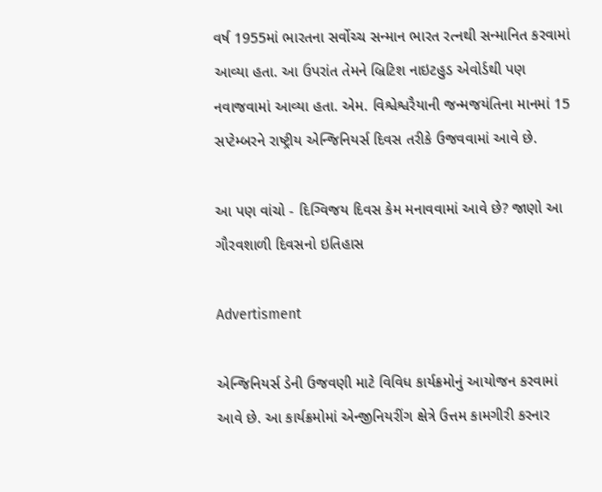વર્ષ 1955માં ભારતના સર્વોચ્ચ સન્માન ભારત રત્નથી સન્માનિત કરવામાં આવ્યા હતા. આ ઉપરાંત તેમને બ્રિટિશ નાઇટહુડ એવોર્ડથી પણ નવાજવામાં આવ્યા હતા. એમ. વિશ્વેશ્વરૈયાની જન્મજયંતિના માનમાં 15 સપ્ટેમ્બરને રાષ્ટ્રીય એન્જિનિયર્સ દિવસ તરીકે ઉજવવામાં આવે છે.

આ પણ વાંચો - દિગ્વિજય દિવસ કેમ મનાવવામાં આવે છે? જાણો આ ગૌરવશાળી દિવસનો ઇતિહાસ

Advertisment

એન્જિનિયર્સ ડેની ઉજવણી માટે વિવિધ કાર્યક્રમોનું આયોજન કરવામાં આવે છે. આ કાર્યક્રમોમાં એન્જીનિયરીંગ ક્ષેત્રે ઉત્તમ કામગીરી કરનાર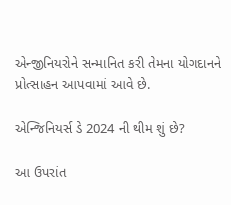એન્જીનિયરોને સન્માનિત કરી તેમના યોગદાનને પ્રોત્સાહન આપવામાં આવે છે.

એન્જિનિયર્સ ડે 2024 ની થીમ શું છે?

આ ઉપરાંત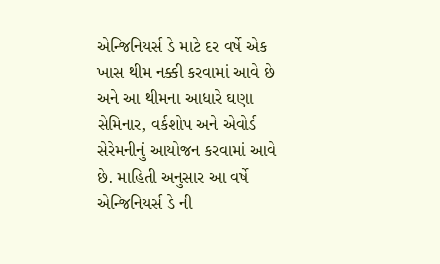એન્જિનિયર્સ ડે માટે દર વર્ષે એક ખાસ થીમ નક્કી કરવામાં આવે છે અને આ થીમના આધારે ઘણા સેમિનાર, વર્કશોપ અને એવોર્ડ સેરેમનીનું આયોજન કરવામાં આવે છે. માહિતી અનુસાર આ વર્ષે એન્જિનિયર્સ ડે ની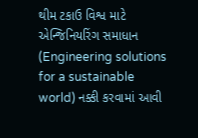થીમ ટકાઉ વિશ્વ માટે એન્જિનિયરિંગ સમાધાન (Engineering solutions for a sustainable world) નક્કી કરવામાં આવી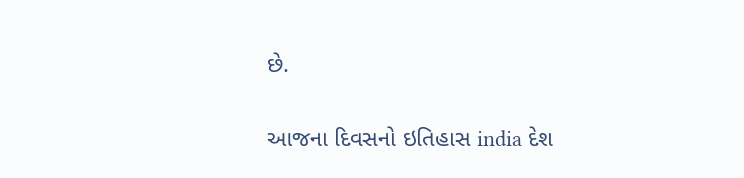છે.

આજના દિવસનો ઇતિહાસ india દેશ